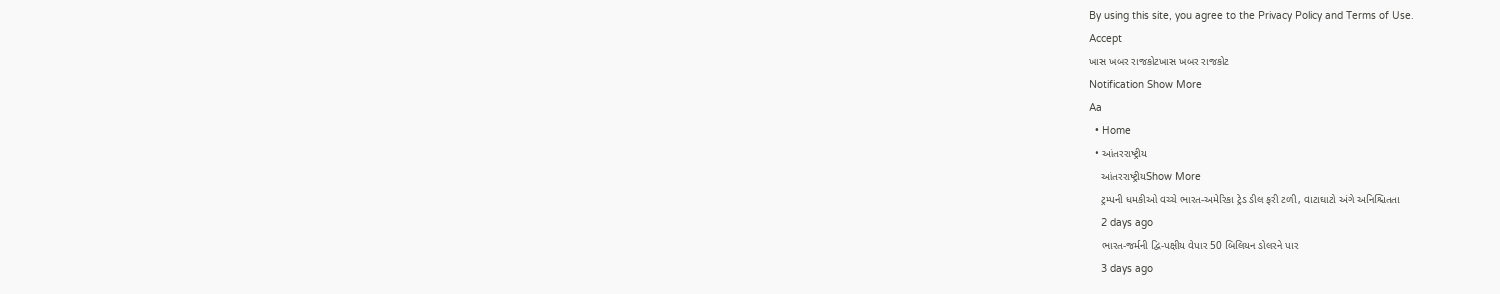By using this site, you agree to the Privacy Policy and Terms of Use.
Accept
ખાસ ખબર રાજકોટખાસ ખબર રાજકોટ
Notification Show More
Aa
  • Home
  • આંતરરાષ્ટ્રીય
    આંતરરાષ્ટ્રીયShow More
    ટ્રમ્પની ધમકીઓ વચ્ચે ભારત-અમેરિકા ટ્રેડ ડીલ ફરી ટળી, વાટાઘાટો અંગે અનિશ્ચિતતા
    2 days ago
    ભારત-જર્મની દ્વિ-પક્ષીય વેપાર 50 બિલિયન ડોલરને પાર
    3 days ago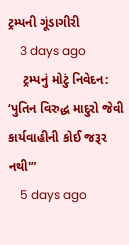ટ્રમ્પની ગૂંડાગીરી
    3 days ago
    ટ્રમ્પનું મોટું નિવેદન: ‘પુતિન વિરુદ્ધ માદુરો જેવી કાર્યવાહીની કોઈ જરૂર નથી'”
    5 days ago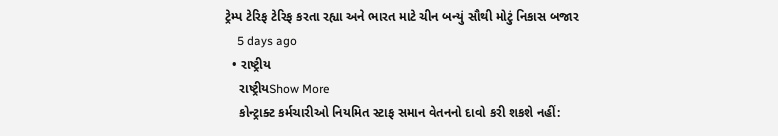ટ્રેમ્પ ટેરિફ ટેરિફ કરતા રહ્યા અને ભારત માટે ચીન બન્યું સૌથી મોટું નિકાસ બજાર
    5 days ago
  • રાષ્ટ્રીય
    રાષ્ટ્રીયShow More
    કોન્ટ્રાક્ટ કર્મચારીઓ નિયમિત સ્ટાફ સમાન વેતનનો દાવો કરી શકશે નહીં: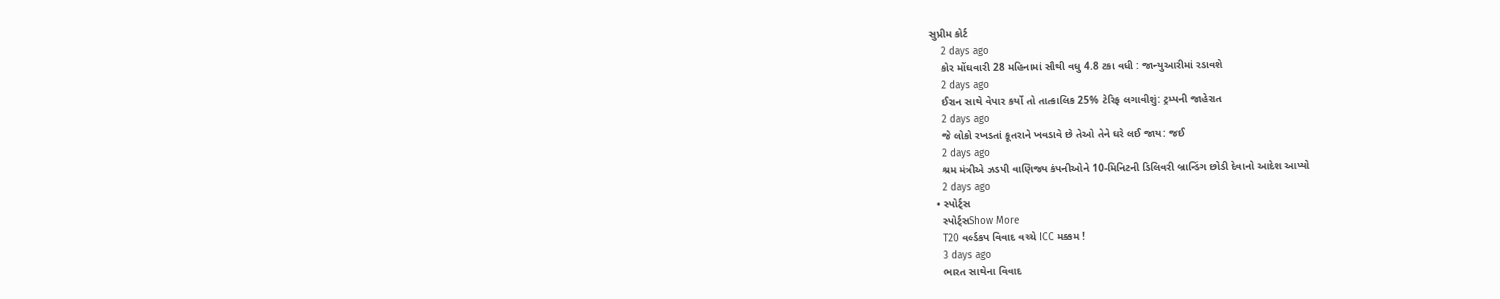સુપ્રીમ કોર્ટ
    2 days ago
    કોર મોંઘવારી 28 મહિનામાં સૌથી વધુ 4.8 ટકા વધી : જાન્યુઆરીમાં રડાવશે
    2 days ago
    ઈરાન સાથે વેપાર કર્યો તો તાત્કાલિક 25% ટેરિફ લગાવીશું: ટ્રમ્પની જાહેરાત
    2 days ago
    જે લોકો રખડતાં કૂતરાને ખવડાવે છે તેઓ તેને ઘરે લઈ જાય: જઈ
    2 days ago
    શ્રમ મંત્રીએ ઝડપી વાણિજ્ય કંપનીઓને 10-મિનિટની ડિલિવરી બ્રાન્ડિંગ છોડી દેવાનો આદેશ આપ્યો
    2 days ago
  • સ્પોર્ટ્સ
    સ્પોર્ટ્સShow More
    T20 વર્લ્ડકપ વિવાદ વચ્ચે ICC મક્કમ !
    3 days ago
    ભારત સાથેના વિવાદ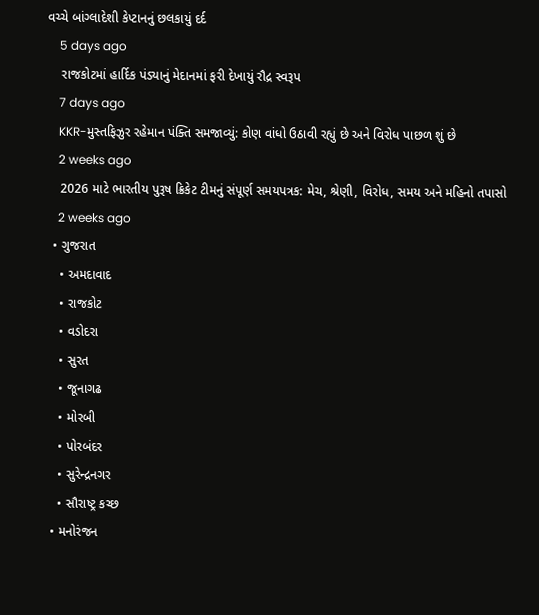વચ્ચે બાંગ્લાદેશી કેપ્ટાનનું છલકાયું દર્દ
    5 days ago
    રાજકોટમાં હાર્દિક પંડ્યાનું મેદાનમાં ફરી દેખાયું રૌદ્ર સ્વરૂપ
    7 days ago
    KKR-મુસ્તફિઝુર રહેમાન પંક્તિ સમજાવ્યું: કોણ વાંધો ઉઠાવી રહ્યું છે અને વિરોધ પાછળ શું છે
    2 weeks ago
    2026 માટે ભારતીય પુરૂષ ક્રિકેટ ટીમનું સંપૂર્ણ સમયપત્રક: મેચ, શ્રેણી, વિરોધ, સમય અને મહિનો તપાસો
    2 weeks ago
  • ગુજરાત
    • અમદાવાદ
    • રાજકોટ
    • વડોદરા
    • સુરત
    • જૂનાગઢ
    • મોરબી
    • પોરબંદર
    • સુરેન્દ્રનગર
    • સૌરાષ્ટ્ર કચ્છ
  • મનોરંજન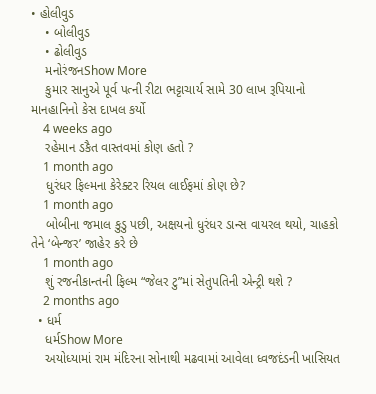• હોલીવુડ
    • બોલીવુડ
    • ઢોલીવુડ
    મનોરંજનShow More
    કુમાર સાનુએ પૂર્વ પત્ની રીટા ભટ્ટાચાર્ય સામે 30 લાખ રૂપિયાનો માનહાનિનો કેસ દાખલ કર્યો
    4 weeks ago
    રહેમાન ડકૈત વાસ્તવમાં કોણ હતો ?
    1 month ago
    ધુરંધર ફિલ્મના કેરેક્ટર રિયલ લાઈફમાં કોણ છે?
    1 month ago
    બોબીના જમાલ કુડુ પછી, અક્ષયનો ધુરંધર ડાન્સ વાયરલ થયો, ચાહકો તેને ‘બેન્જર’ જાહેર કરે છે
    1 month ago
    શું રજનીકાન્તની ફિલ્મ “જેલર ટુ”માં સેતુપતિની એન્ટ્રી થશે ?
    2 months ago
  • ધર્મ
    ધર્મShow More
    અયોધ્યામાં રામ મંદિરના સોનાથી મઢવામાં આવેલા ધ્વજદંડની ખાસિયત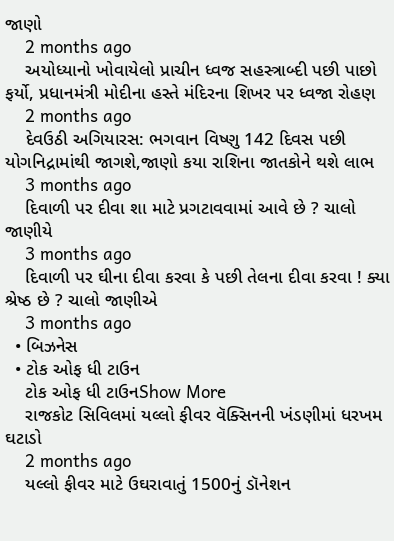જાણો
    2 months ago
    અયોધ્યાનો ખોવાયેલો પ્રાચીન ધ્વજ સહસ્ત્રાબ્દી પછી પાછો ફર્યો, પ્રધાનમંત્રી મોદીના હસ્તે મંદિરના શિખર પર ધ્વજા રોહણ
    2 months ago
    દેવઉઠી અગિયારસ: ભગવાન વિષ્ણુ 142 દિવસ પછી યોગનિદ્રામાંથી જાગશે,જાણો કયા રાશિના જાતકોને થશે લાભ
    3 months ago
    દિવાળી પર દીવા શા માટે પ્રગટાવવામાં આવે છે ? ચાલો જાણીયે
    3 months ago
    દિવાળી પર ઘીના દીવા કરવા કે પછી તેલના દીવા કરવા ! ક્યા શ્રેષ્ઠ છે ? ચાલો જાણીએ
    3 months ago
  • બિઝનેસ
  • ટોક ઓફ ધી ટાઉન
    ટોક ઓફ ધી ટાઉનShow More
    રાજકોટ સિવિલમાં યલ્લો ફીવર વૅક્સિનની ખંડણીમાં ધરખમ ઘટાડો
    2 months ago
    યલ્લો ફીવર માટે ઉઘરાવાતું 1500નું ડૉનેશન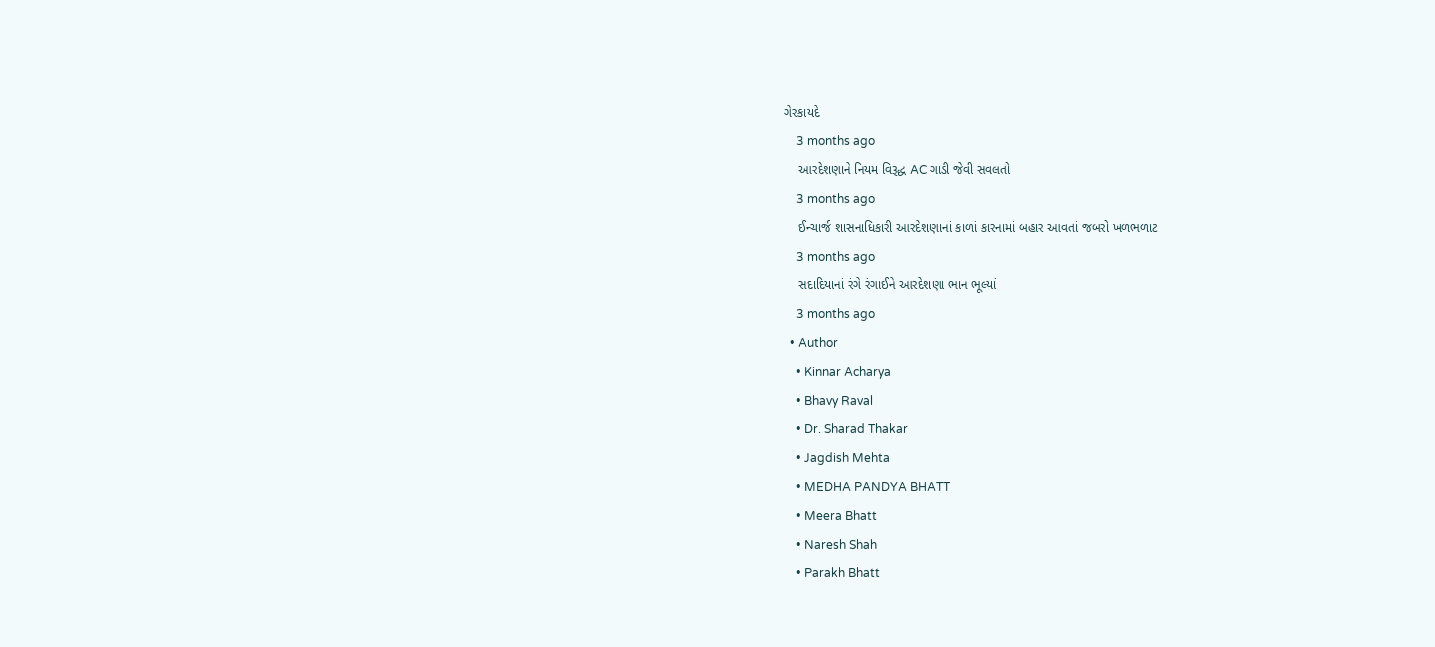ગેરકાયદે
    3 months ago
    આરદેશણાને નિયમ વિરૂદ્ધ AC ગાડી જેવી સવલતો
    3 months ago
    ઈન્ચાર્જ શાસનાધિકારી આરદેશણાનાં કાળાં કારનામાં બહાર આવતાં જબરો ખળભળાટ
    3 months ago
    સદાદિયાનાં રંગે રંગાઈને આરદેશણા ભાન ભૂલ્યાં
    3 months ago
  • Author
    • Kinnar Acharya
    • Bhavy Raval
    • Dr. Sharad Thakar
    • Jagdish Mehta
    • MEDHA PANDYA BHATT
    • Meera Bhatt
    • Naresh Shah
    • Parakh Bhatt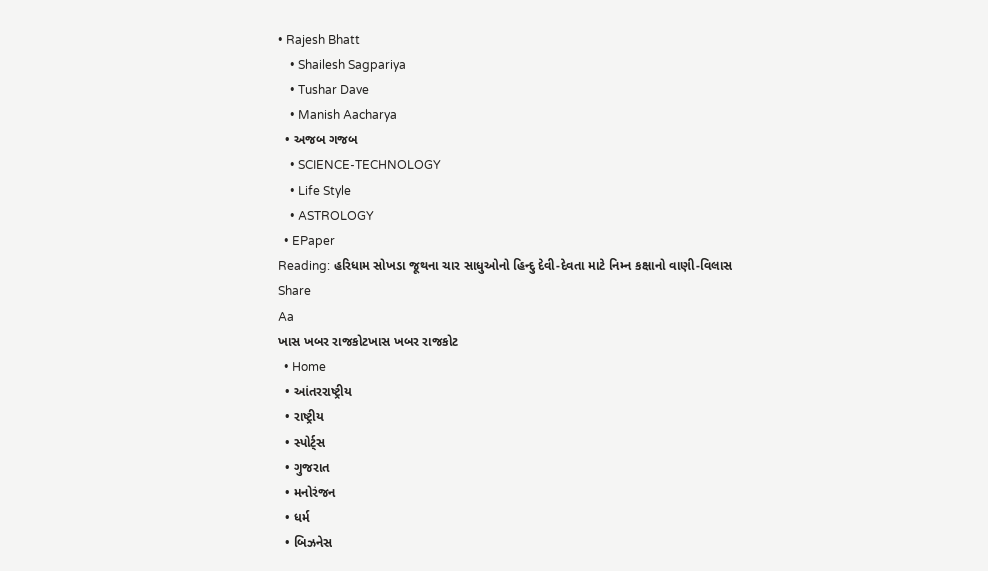• Rajesh Bhatt
    • Shailesh Sagpariya
    • Tushar Dave
    • Manish Aacharya
  • અજબ ગજબ
    • SCIENCE-TECHNOLOGY
    • Life Style
    • ASTROLOGY
  • EPaper
Reading: હરિધામ સોખડા જૂથના ચાર સાધુઓનો હિન્દુ દેવી-દેવતા માટે નિમ્ન કક્ષાનો વાણી-વિલાસ
Share
Aa
ખાસ ખબર રાજકોટખાસ ખબર રાજકોટ
  • Home
  • આંતરરાષ્ટ્રીય
  • રાષ્ટ્રીય
  • સ્પોર્ટ્સ
  • ગુજરાત
  • મનોરંજન
  • ધર્મ
  • બિઝનેસ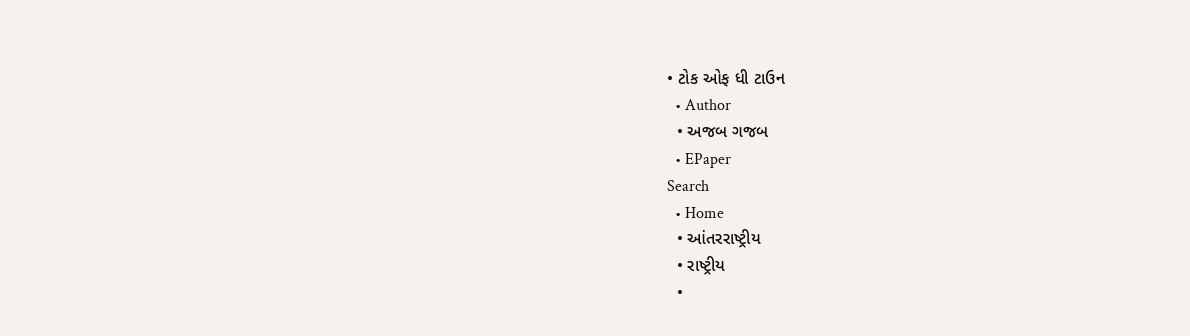• ટોક ઓફ ધી ટાઉન
  • Author
  • અજબ ગજબ
  • EPaper
Search
  • Home
  • આંતરરાષ્ટ્રીય
  • રાષ્ટ્રીય
  •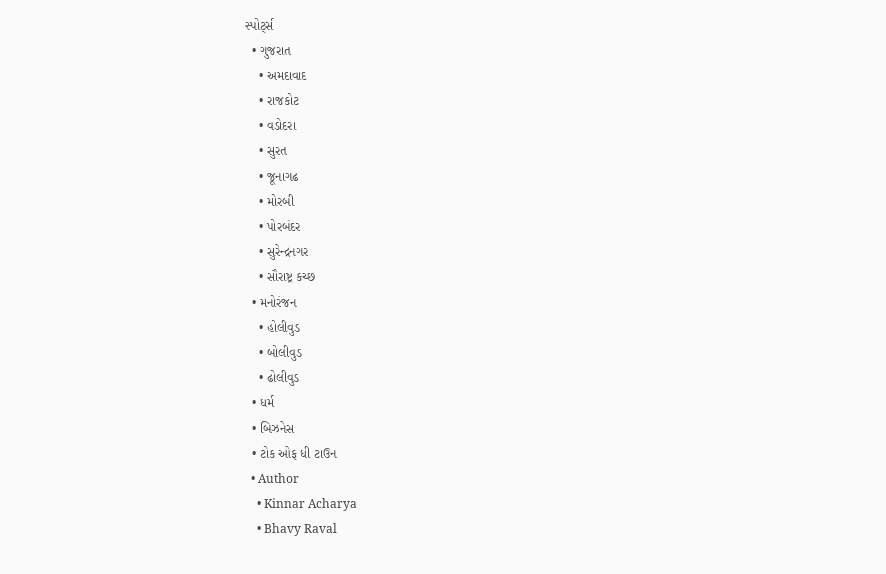સ્પોર્ટ્સ
  • ગુજરાત
    • અમદાવાદ
    • રાજકોટ
    • વડોદરા
    • સુરત
    • જૂનાગઢ
    • મોરબી
    • પોરબંદર
    • સુરેન્દ્રનગર
    • સૌરાષ્ટ્ર કચ્છ
  • મનોરંજન
    • હોલીવુડ
    • બોલીવુડ
    • ઢોલીવુડ
  • ધર્મ
  • બિઝનેસ
  • ટોક ઓફ ધી ટાઉન
  • Author
    • Kinnar Acharya
    • Bhavy Raval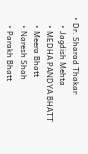• Dr. Sharad Thakar
    • Jagdish Mehta
    • MEDHA PANDYA BHATT
    • Meera Bhatt
    • Naresh Shah
    • Parakh Bhatt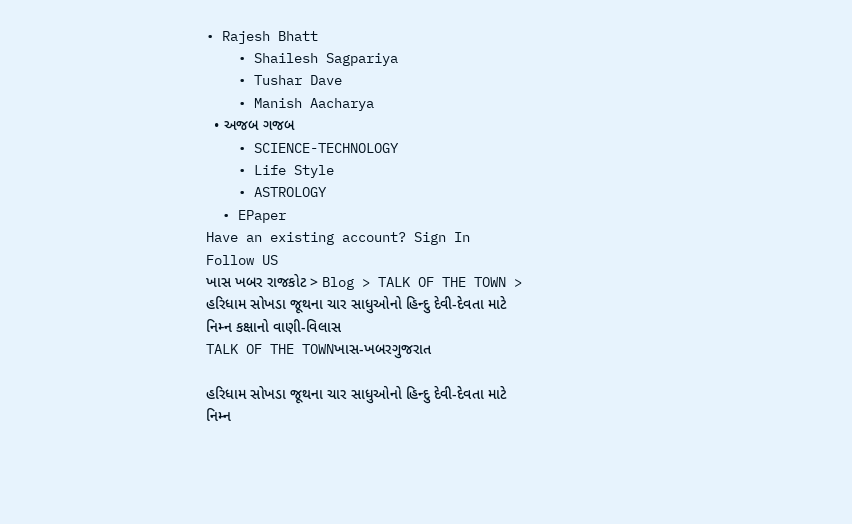• Rajesh Bhatt
    • Shailesh Sagpariya
    • Tushar Dave
    • Manish Aacharya
  • અજબ ગજબ
    • SCIENCE-TECHNOLOGY
    • Life Style
    • ASTROLOGY
  • EPaper
Have an existing account? Sign In
Follow US
ખાસ ખબર રાજકોટ > Blog > TALK OF THE TOWN > હરિધામ સોખડા જૂથના ચાર સાધુઓનો હિન્દુ દેવી-દેવતા માટે નિમ્ન કક્ષાનો વાણી-વિલાસ
TALK OF THE TOWNખાસ-ખબરગુજરાત

હરિધામ સોખડા જૂથના ચાર સાધુઓનો હિન્દુ દેવી-દેવતા માટે નિમ્ન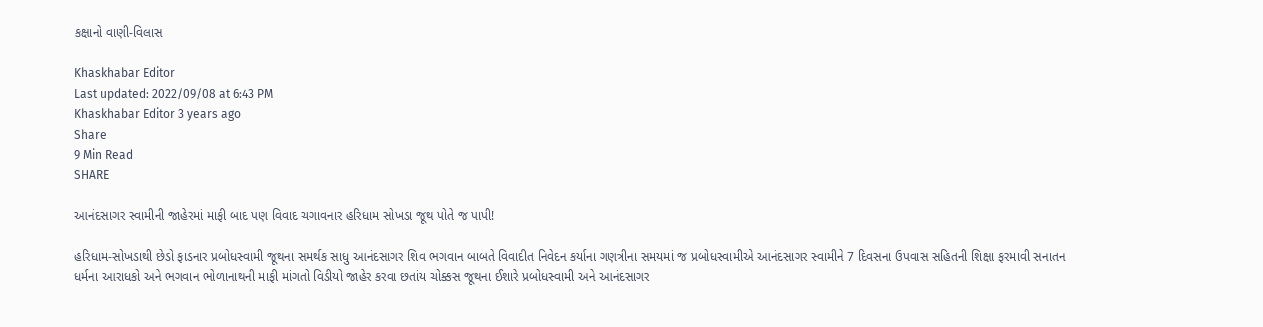કક્ષાનો વાણી-વિલાસ

Khaskhabar Editor
Last updated: 2022/09/08 at 6:43 PM
Khaskhabar Editor 3 years ago
Share
9 Min Read
SHARE

આનંદસાગર સ્વામીની જાહેરમાં માફી બાદ પણ વિવાદ ચગાવનાર હરિધામ સોખડા જૂથ પોતે જ પાપી!

હરિધામ-સોખડાથી છેડો ફાડનાર પ્રબોધસ્વામી જૂથના સમર્થક સાધુ આનંદસાગર શિવ ભગવાન બાબતે વિવાદીત નિવેદન કર્યાના ગણત્રીના સમયમાં જ પ્રબોધસ્વામીએ આનંદસાગર સ્વામીને 7 દિવસના ઉપવાસ સહિતની શિક્ષા ફરમાવી સનાતન ધર્મના આરાધકો અને ભગવાન ભોળાનાથની માફી માંગતો વિડીયો જાહેર કરવા છતાંય ચોક્કસ જૂથના ઈશારે પ્રબોધસ્વામી અને આનંદસાગર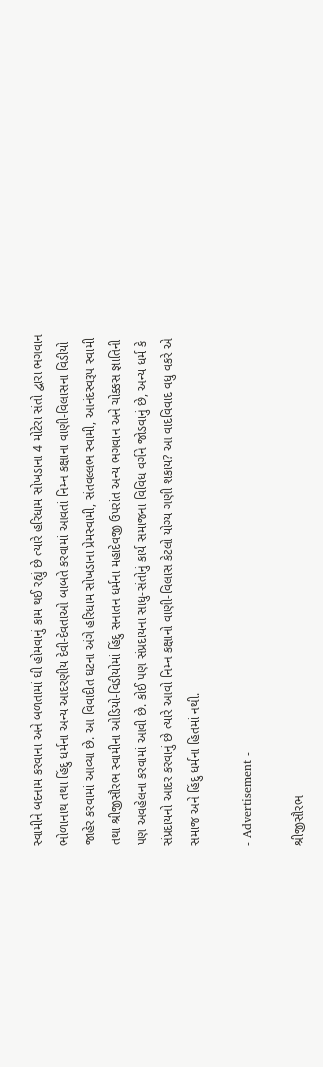સ્વામીને બદનામ કરવાના અને બળતામાં ઘી હોમવાનું કામ થઈ રહ્યું છે ત્યારે હરિધામ સોખડાના 4 મોટેરા સંતો દ્વારા ભગવાન ભોળાનાથ તથા હિંદુ ધર્મના અન્ય આદરણીય દેવી-દેવતાઓ બાબતે કરવામાં આવતાં નિમ્ન કક્ષાના વાણી-વિલાસના વિડીયો જાહેર કરવામાં આવ્યા છે. આ વિવાદીત ઘટના અંગે હરિધામ સોખડાના પ્રેમસ્વામી, સંતવલ્લભ સ્વામી, આનંદસ્વરૂપ સ્વામી તથા શ્રીજીસૌરભ સ્વામીના ઓડિયો-વિડીયોમાં હિંદુ સનાતન ધર્મના મહાદેવજી ઉપરાંત અન્ય ભગવાન અને ચોક્કસ જ્ઞાતિની પણ અવહેલના કરવામાં આવી છે. કોઈ પણ સંપ્રદાયના સાધુ-સંતોનું કાર્ય સમાજના વિવિધ વર્ગને જોડવાનું છે, અન્ય ધર્મ કે સંપ્રદાયનો આદર કરવાનું છે ત્યારે આવો નિમ્ન કક્ષાનો વાણી-વિલાસ કેટલો યોગ્ય ગણી શકાય? આ વાદવિવાદ વધુ વકરે એ સમાજ અને હિંદુ ધર્મના હિતમાં નથી.

- Advertisement -

શ્રીજીસૌરભ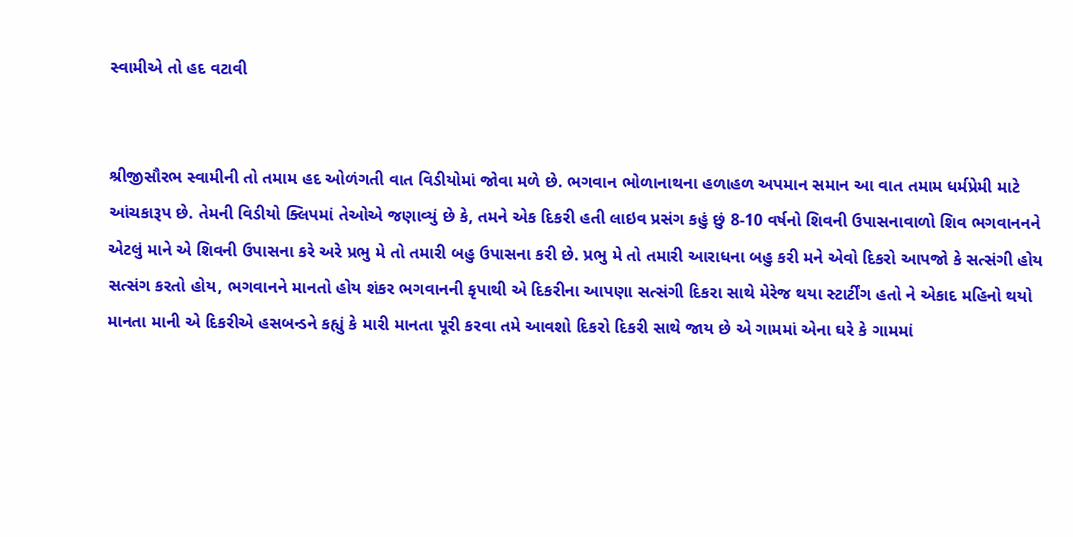સ્વામીએ તો હદ વટાવી


શ્રીજીસૌરભ સ્વામીની તો તમામ હદ ઓળંગતી વાત વિડીયોમાં જોવા મળે છે. ભગવાન ભોળાનાથના હળાહળ અપમાન સમાન આ વાત તમામ ધર્મપ્રેમી માટે આંચકારૂપ છે. તેમની વિડીયો ક્લિપમાં તેઓએ જણાવ્યું છે કે, તમને એક દિકરી હતી લાઇવ પ્રસંગ કહું છું 8-10 વર્ષનો શિવની ઉપાસનાવાળો શિવ ભગવાનનને એટલું માને એ શિવની ઉપાસના કરે અરે પ્રભુ મે તો તમારી બહુ ઉપાસના કરી છે. પ્રભુ મે તો તમારી આરાધના બહુ કરી મને એવો દિકરો આપજો કે સત્સંગી હોય સત્સંગ કરતો હોય, ભગવાનને માનતો હોય શંકર ભગવાનની કૃપાથી એ દિકરીના આપણા સત્સંગી દિકરા સાથે મેરેજ થયા સ્ટાર્ટીંગ હતો ને એકાદ મહિનો થયો માનતા માની એ દિકરીએ હસબન્ડને કહ્યું કે મારી માનતા પૂરી કરવા તમે આવશો દિકરો દિકરી સાથે જાય છે એ ગામમાં એના ઘરે કે ગામમાં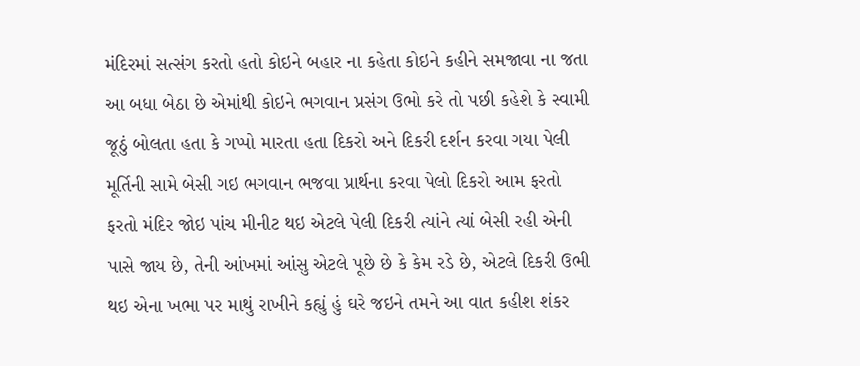મંદિરમાં સત્સંગ કરતો હતો કોઇને બહાર ના કહેતા કોઇને કહીને સમજાવા ના જતા આ બધા બેઠા છે એમાંથી કોઇને ભગવાન પ્રસંગ ઉભો કરે તો પછી કહેશે કે સ્વામી જૂઠું બોલતા હતા કે ગપ્પો મારતા હતા દિકરો અને દિકરી દર્શન કરવા ગયા પેલી મૂર્તિની સામે બેસી ગઇ ભગવાન ભજવા પ્રાર્થના કરવા પેલો દિકરો આમ ફરતો ફરતો મંદિર જોઇ પાંચ મીનીટ થઇ એટલે પેલી દિકરી ત્યાંને ત્યાં બેસી રહી એની પાસે જાય છે, તેની આંખમાં આંસુ એટલે પૂછે છે કે કેમ રડે છે, એટલે દિકરી ઉભી થઇ એના ખભા પર માથું રાખીને કહ્યું હું ઘરે જઇને તમને આ વાત કહીશ શંકર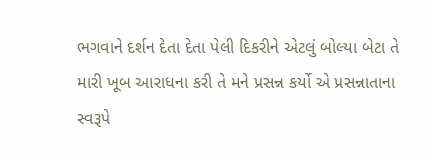ભગવાને દર્શન દેતા દેતા પેલી દિકરીને એટલું બોલ્યા બેટા તે મારી ખૂબ આરાધના કરી તે મને પ્રસન્ન કર્યો એ પ્રસન્નાતાના સ્વરૂપે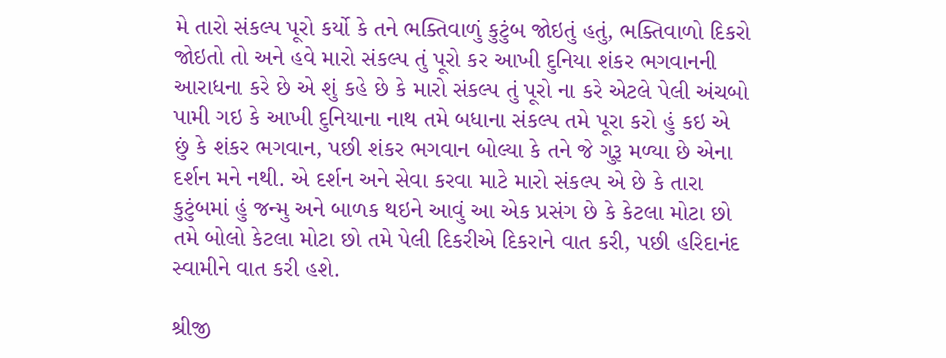મે તારો સંકલ્પ પૂરો કર્યો કે તને ભક્તિવાળું કુટુંબ જોઇતું હતું, ભક્તિવાળો દિકરો જોઇતો તો અને હવે મારો સંકલ્પ તું પૂરો કર આખી દુનિયા શંકર ભગવાનની આરાધના કરે છે એ શું કહે છે કે મારો સંકલ્પ તું પૂરો ના કરે એટલે પેલી અંચબો પામી ગઇ કે આખી દુનિયાના નાથ તમે બધાના સંકલ્પ તમે પૂરા કરો હું કઇ એ છું કે શંકર ભગવાન, પછી શંકર ભગવાન બોલ્યા કે તને જે ગુરૂ મળ્યા છે એના દર્શન મને નથી. એ દર્શન અને સેવા કરવા માટે મારો સંકલ્પ એ છે કે તારા કુટુંબમાં હું જન્મુ અને બાળક થઇને આવું આ એક પ્રસંગ છે કે કેટલા મોટા છો તમે બોલો કેટલા મોટા છો તમે પેલી દિકરીએ દિકરાને વાત કરી, પછી હરિદાનંદ સ્વામીને વાત કરી હશે.

શ્રીજી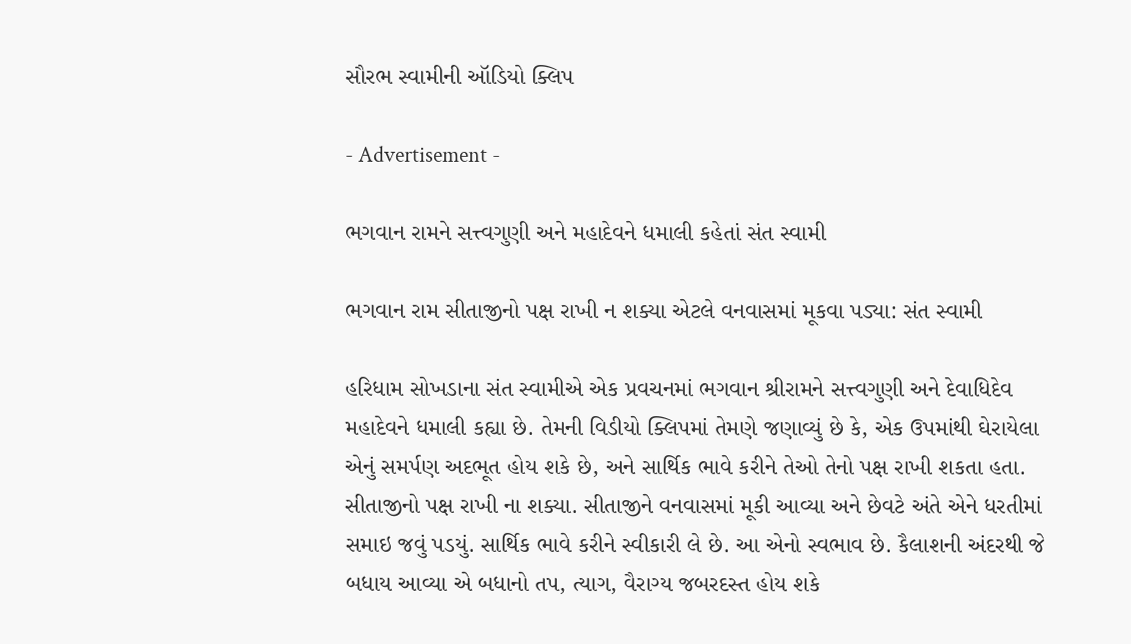સૌરભ સ્વામીની ઑડિયો ક્લિપ

- Advertisement -

ભગવાન રામને સત્ત્વગુણી અને મહાદેવને ધમાલી કહેતાં સંત સ્વામી

ભગવાન રામ સીતાજીનો પક્ષ રાખી ન શક્યા એટલે વનવાસમાં મૂકવા પડ્યા: સંત સ્વામી

હરિધામ સોખડાના સંત સ્વામીએ એક પ્રવચનમાં ભગવાન શ્રીરામને સત્ત્વગુણી અને દેવાધિદેવ મહાદેવને ધમાલી કહ્યા છે. તેમની વિડીયો ક્લિપમાં તેમણે જણાવ્યું છે કે, એક ઉપમાંથી ઘેરાયેલા એનું સમર્પણ અદભૂત હોય શકે છે, અને સાર્થિક ભાવે કરીને તેઓ તેનો પક્ષ રાખી શકતા હતા. સીતાજીનો પક્ષ રાખી ના શક્યા. સીતાજીને વનવાસમાં મૂકી આવ્યા અને છેવટે અંતે એને ધરતીમાં સમાઇ જવું પડયું. સાર્થિક ભાવે કરીને સ્વીકારી લે છે. આ એનો સ્વભાવ છે. કૈલાશની અંદરથી જે બધાય આવ્યા એ બધાનો તપ, ત્યાગ, વૈરાગ્ય જબરદસ્ત હોય શકે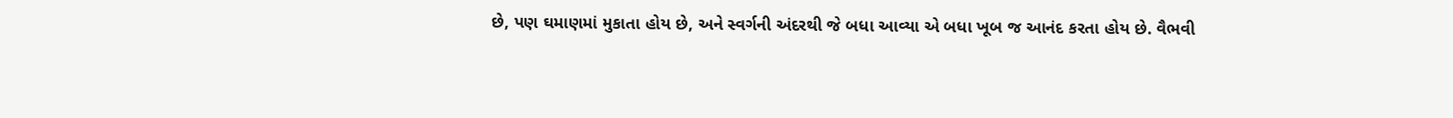છે, પણ ઘમાણમાં મુકાતા હોય છે, અને સ્વર્ગની અંદરથી જે બધા આવ્યા એ બધા ખૂબ જ આનંદ કરતા હોય છે. વૈભવી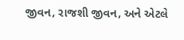જીવન, રાજશી જીવન, અને એટલે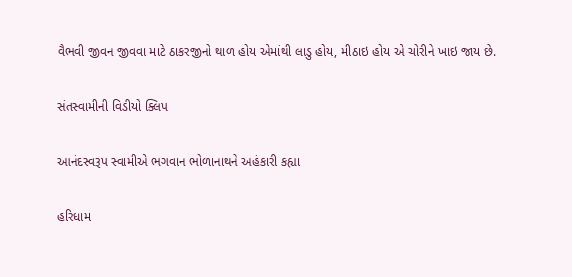વૈભવી જીવન જીવવા માટે ઠાકરજીનો થાળ હોય એમાંથી લાડુ હોય, મીઠાઇ હોય એ ચોરીને ખાઇ જાય છે.

સંતસ્વામીની વિડીયો ક્લિપ

આનંદસ્વરૂપ સ્વામીએ ભગવાન ભોળાનાથને અહંકારી કહ્યા

હરિધામ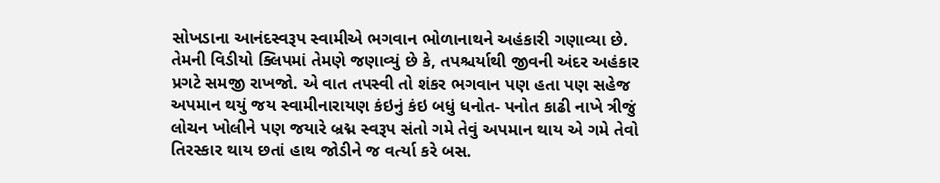સોખડાના આનંદસ્વરૂપ સ્વામીએ ભગવાન ભોળાનાથને અહંકારી ગણાવ્યા છે. તેમની વિડીયો ક્લિપમાં તેમણે જણાવ્યું છે કે, તપશ્ચર્યાથી જીવની અંદર અહંકાર પ્રગટે સમજી રાખજો. એ વાત તપસ્વી તો શંકર ભગવાન પણ હતા પણ સહેજ અપમાન થયું જય સ્વામીનારાયણ કંઇનું કંઇ બધું ધનોત- પનોત કાઢી નાખે ત્રીજું લોચન ખોલીને પણ જયારે બ્રદ્મ સ્વરૂપ સંતો ગમે તેવું અપમાન થાય એ ગમે તેવો તિરસ્કાર થાય છતાં હાથ જોડીને જ વર્ત્યા કરે બસ.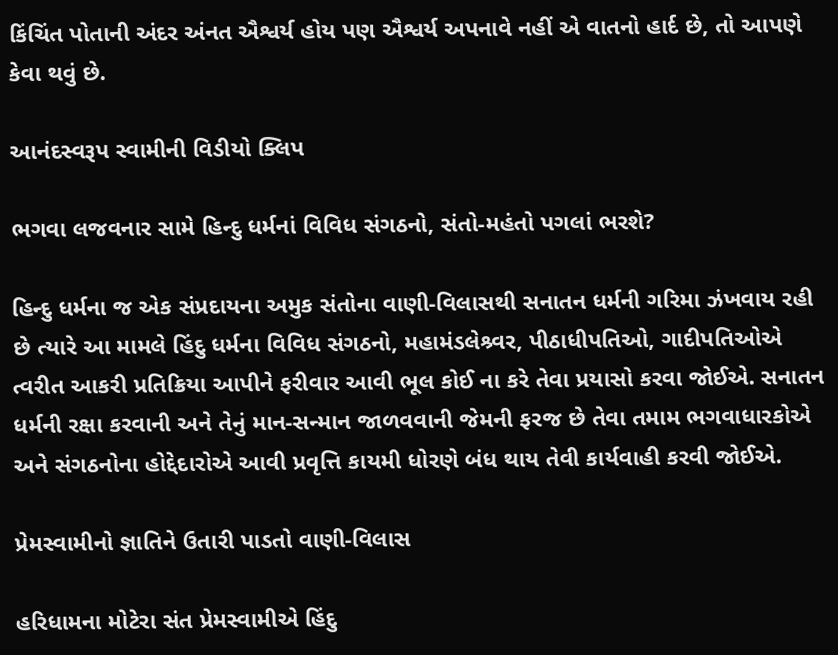કિંચિંત પોતાની અંદર અંનત ઐશ્વર્ય હોય પણ ઐશ્વર્ય અપનાવે નહીં એ વાતનો હાર્દ છે, તો આપણે કેવા થવું છે.

આનંદસ્વરૂપ સ્વામીની વિડીયો ક્લિપ

ભગવા લજવનાર સામે હિન્દુ ધર્મનાં વિવિધ સંગઠનો, સંતો-મહંતો પગલાં ભરશે?

હિન્દુ ધર્મના જ એક સંપ્રદાયના અમુક સંતોના વાણી-વિલાસથી સનાતન ધર્મની ગરિમા ઝંખવાય રહી છે ત્યારે આ મામલે હિંદુ ધર્મના વિવિધ સંગઠનો, મહામંડલેશ્ર્વર, પીઠાધીપતિઓ, ગાદીપતિઓએ ત્વરીત આકરી પ્રતિક્રિયા આપીને ફરીવાર આવી ભૂલ કોઈ ના કરે તેવા પ્રયાસો કરવા જોઈએ. સનાતન ધર્મની રક્ષા કરવાની અને તેનું માન-સન્માન જાળવવાની જેમની ફરજ છે તેવા તમામ ભગવાધારકોએ અને સંગઠનોના હોદ્દેદારોએ આવી પ્રવૃત્તિ કાયમી ધોરણે બંધ થાય તેવી કાર્યવાહી કરવી જોઈએ.

પ્રેમસ્વામીનો જ્ઞાતિને ઉતારી પાડતો વાણી-વિલાસ

હરિધામના મોટેરા સંત પ્રેમસ્વામીએ હિંદુ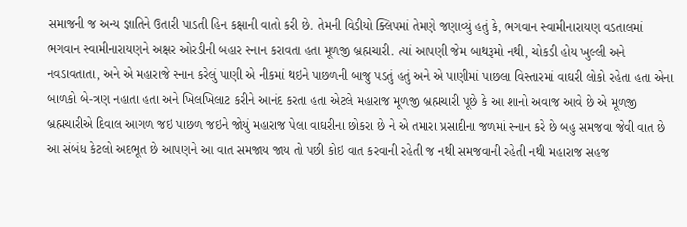સમાજની જ અન્ય જ્ઞાતિને ઉતારી પાડતી હિન કક્ષાની વાતો કરી છે. તેમની વિડીયો ક્લિપમાં તેમણે જણાવ્યું હતું કે, ભગવાન સ્વામીનારાયણ વડતાલમાં ભગવાન સ્વામીનારાયણને અક્ષર ઓરડીની બહાર સ્નાન કરાવતા હતા મૂળજી બ્રહ્મચારી. ત્યાં આપણી જેમ બાથરૂમો નથી, ચોકડી હોય ખુલ્લી અને નવડાવતાતા, અને એ મહારાજે સ્નાન કરેલું પાણી એ નીકમાં થઇને પાછળની બાજુ પડતું હતું અને એ પાણીમાં પાછલા વિસ્તારમાં વાઘરી લોકો રહેતા હતા એના બાળકો બે-ત્રણ નહાતા હતા અને ખિલખિલાટ કરીને આનંદ કરતા હતા એટલે મહારાજ મૂળજી બ્રહ્મચારી પૂછે કે આ શાનો અવાજ આવે છે એ મૂળજી બ્રહ્મચારીએ દિવાલ આગળ જઇ પાછળ જઇને જોયું મહારાજ પેલા વાઘરીના છોકરા છે ને એ તમારા પ્રસાદીના જળમાં સ્નાન કરે છે બહુ સમજવા જેવી વાત છે આ સંબંધ કેટલો અદભૂત છે આપણને આ વાત સમજાય જાય તો પછી કોઇ વાત કરવાની રહેતી જ નથી સમજવાની રહેતી નથી મહારાજ સહજ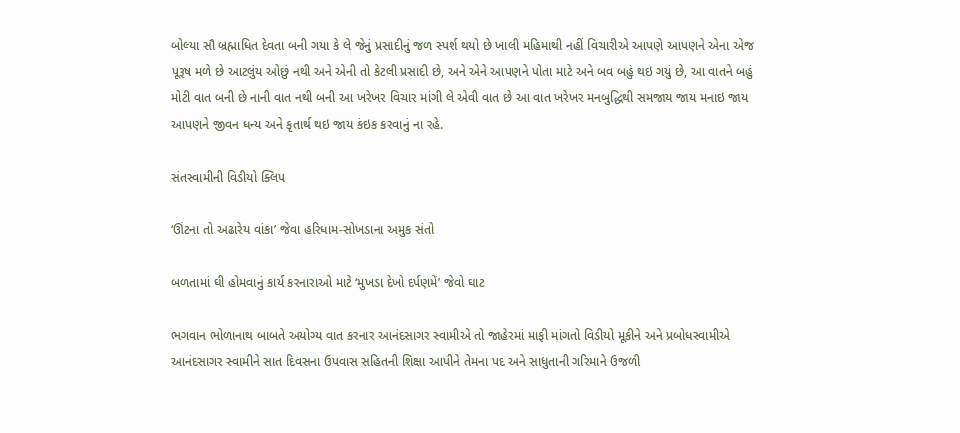બોલ્યા સૌ બ્રહ્માધિત દેવતા બની ગયા કે લે જેનું પ્રસાદીનું જળ સ્પર્શ થયો છે ખાલી મહિમાથી નહીં વિચારીએ આપણે આપણને એના એજ પૂરૂષ મળે છે આટલુંય ઓછું નથી અને એની તો કેટલી પ્રસાદી છે, અને એને આપણને પોતા માટે અને બવ બહું થઇ ગયું છે, આ વાતને બહું મોટી વાત બની છે નાની વાત નથી બની આ ખરેખર વિચાર માંગી લે એવી વાત છે આ વાત ખરેખર મનબુદ્ધિથી સમજાય જાય મનાઇ જાય આપણને જીવન ધન્ય અને કૃતાર્થ થઇ જાય કંઇક કરવાનું ના રહે.

સંતસ્વામીની વિડીયો ક્લિપ

‘ઊંટના તો અઢારેય વાંકા’ જેવા હરિધામ-સોખડાના અમુક સંતો

બળતામાં ઘી હોમવાનું કાર્ય કરનારાઓ માટે ‘મુખડા દેખો દર્પણમેં’ જેવો ઘાટ

ભગવાન ભોળાનાથ બાબતે અયોગ્ય વાત કરનાર આનંદસાગર સ્વામીએ તો જાહેરમાં માફી માંગતો વિડીયો મૂકીને અને પ્રબોધસ્વામીએ આનંદસાગર સ્વામીને સાત દિવસના ઉપવાસ સહિતની શિક્ષા આપીને તેમના પદ અને સાધુતાની ગરિમાને ઉજળી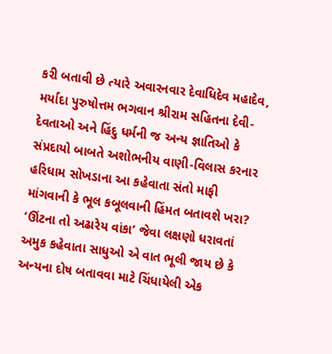કરી બતાવી છે ત્યારે અવારનવાર દેવાધિદેવ મહાદેવ, મર્યાદા પુરુષોત્તમ ભગવાન શ્રીરામ સહિતના દેવી-દેવતાઓ અને હિંદુ ધર્મની જ અન્ય જ્ઞાતિઓ કે સંપ્રદાયો બાબતે અશોભનીય વાણી-વિલાસ કરનાર હરિધામ સોખડાના આ કહેવાતા સંતો માફી માંગવાની કે ભૂલ કબૂલવાની હિંમત બતાવશે ખરા? ‘ઊંટના તો અઢારેય વાંકા’ જેવા લક્ષણો ધરાવતાં અમુક કહેવાતા સાધુઓ એ વાત ભૂલી જાય છે કે અન્યના દોષ બતાવવા માટે ચિંધાયેલી એક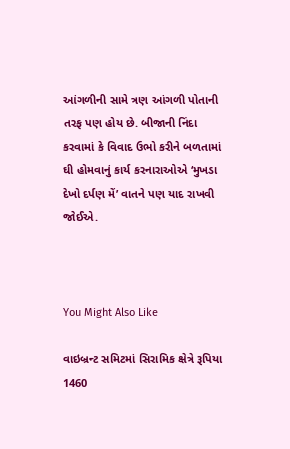આંગળીની સામે ત્રણ આંગળી પોતાની તરફ પણ હોય છે. બીજાની નિંદા કરવામાં કે વિવાદ ઉભો કરીને બળતામાં ઘી હોમવાનું કાર્ય કરનારાઓએ ‘મુખડા દેખો દર્પણ મેં’ વાતને પણ યાદ રાખવી જોઈએ.



You Might Also Like

વાઇબ્રન્ટ સમિટમાં સિરામિક ક્ષેત્રે રૂપિયા 1460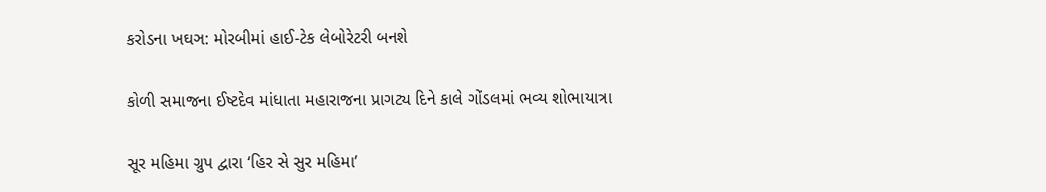કરોડના ખઘઞ: મોરબીમાં હાઈ-ટેક લેબોરેટરી બનશે

કોળી સમાજના ઈષ્ટદેવ માંધાતા મહારાજના પ્રાગટ્ય દિને કાલે ગોંડલમાં ભવ્ય શોભાયાત્રા

સૂર મહિમા ગ્રુપ દ્વારા ‘હિર સે સુર મહિમા’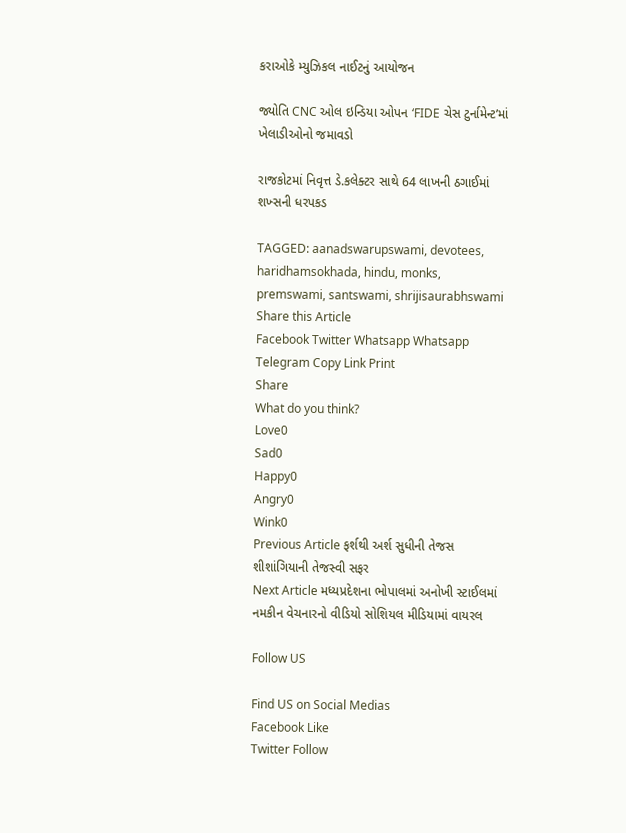કરાઓકે મ્યુઝિકલ નાઈટનું આયોજન

જ્યોતિ CNC ઓલ ઇન્ડિયા ઓપન ‘FIDE ચેસ ટુર્નામેન્ટ’માં ખેલાડીઓનો જમાવડો

રાજકોટમાં નિવૃત્ત ડે.કલેક્ટર સાથે 64 લાખની ઠગાઈમાં શખ્સની ધરપકડ

TAGGED: aanadswarupswami, devotees, haridhamsokhada, hindu, monks, premswami, santswami, shrijisaurabhswami
Share this Article
Facebook Twitter Whatsapp Whatsapp Telegram Copy Link Print
Share
What do you think?
Love0
Sad0
Happy0
Angry0
Wink0
Previous Article ફર્શથી અર્શ સુધીની તેજસ શીશાંગિયાની તેજસ્વી સફર
Next Article મધ્યપ્રદેશના ભોપાલમાં અનોખી સ્ટાઈલમાં નમકીન વેચનારનો વીડિયો સોશિયલ મીડિયામાં વાયરલ

Follow US

Find US on Social Medias
Facebook Like
Twitter Follow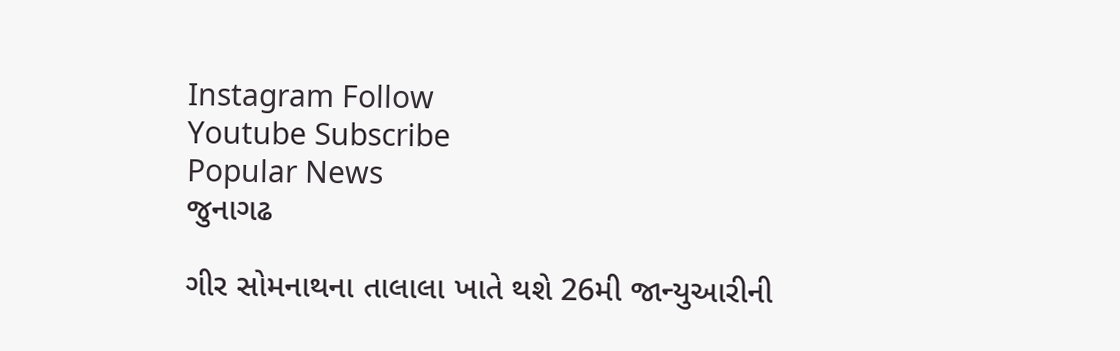Instagram Follow
Youtube Subscribe
Popular News
જુનાગઢ

ગીર સોમનાથના તાલાલા ખાતે થશે 26મી જાન્યુઆરીની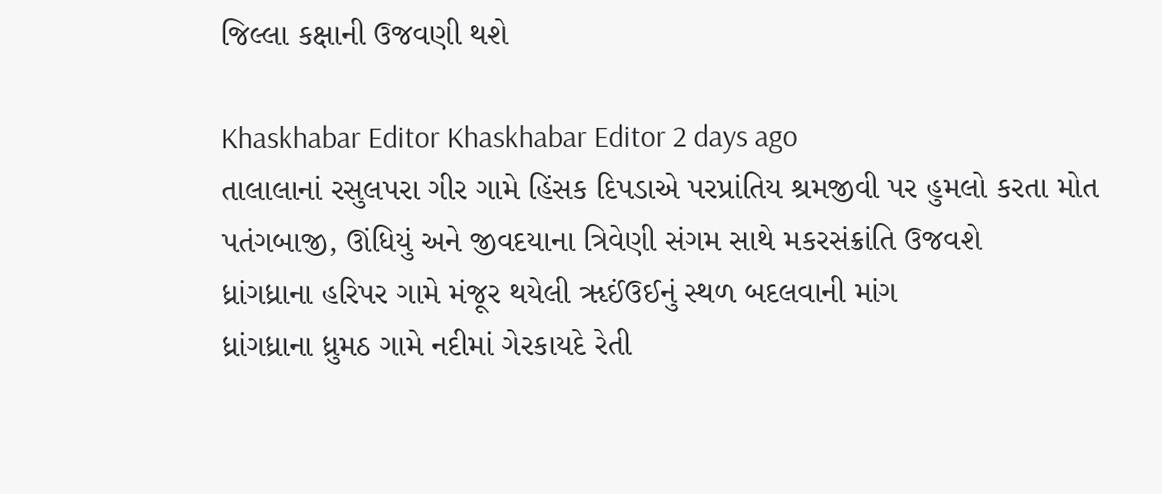જિલ્લા કક્ષાની ઉજવણી થશે

Khaskhabar Editor Khaskhabar Editor 2 days ago
તાલાલાનાં રસુલપરા ગીર ગામે હિંસક દિપડાએ પરપ્રાંતિય શ્રમજીવી પર હુમલો કરતા મોત
પતંગબાજી, ઊંધિયું અને જીવદયાના ત્રિવેણી સંગમ સાથે મકરસંક્રાંતિ ઉજવશે
ધ્રાંગધ્રાના હરિપર ગામે મંજૂર થયેલી ૠઈંઉઈનું સ્થળ બદલવાની માંગ
ધ્રાંગધ્રાના ધ્રુમઠ ગામે નદીમાં ગેરકાયદે રેતી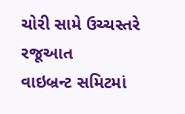ચોરી સામે ઉચ્ચસ્તરે રજૂઆત
વાઇબ્રન્ટ સમિટમાં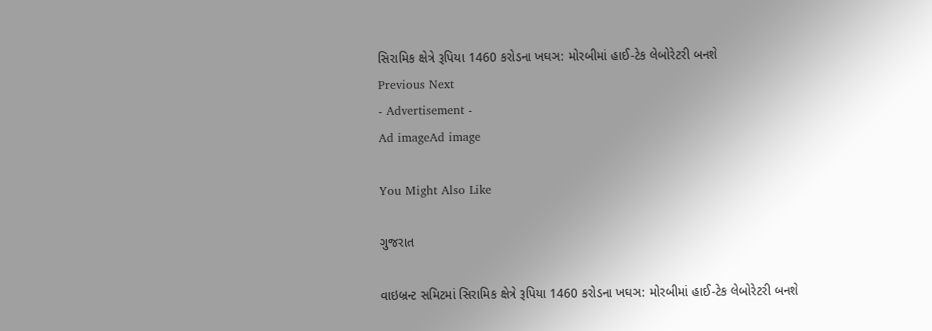સિરામિક ક્ષેત્રે રૂપિયા 1460 કરોડના ખઘઞ: મોરબીમાં હાઈ-ટેક લેબોરેટરી બનશે
Previous Next
- Advertisement -
Ad imageAd image

You Might Also Like

ગુજરાત

વાઇબ્રન્ટ સમિટમાં સિરામિક ક્ષેત્રે રૂપિયા 1460 કરોડના ખઘઞ: મોરબીમાં હાઈ-ટેક લેબોરેટરી બનશે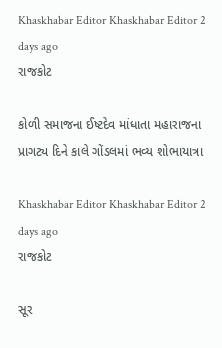Khaskhabar Editor Khaskhabar Editor 2 days ago
રાજકોટ

કોળી સમાજના ઈષ્ટદેવ માંધાતા મહારાજના પ્રાગટ્ય દિને કાલે ગોંડલમાં ભવ્ય શોભાયાત્રા

Khaskhabar Editor Khaskhabar Editor 2 days ago
રાજકોટ

સૂર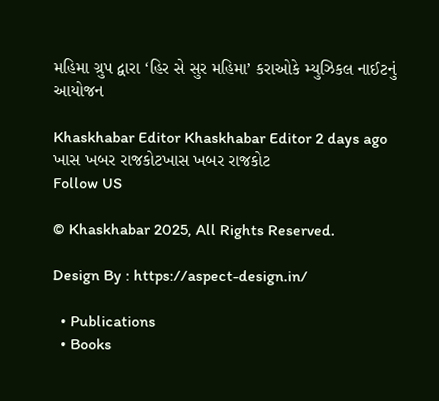મહિમા ગ્રુપ દ્વારા ‘હિર સે સુર મહિમા’ કરાઓકે મ્યુઝિકલ નાઈટનું આયોજન

Khaskhabar Editor Khaskhabar Editor 2 days ago
ખાસ ખબર રાજકોટખાસ ખબર રાજકોટ
Follow US

© Khaskhabar 2025, All Rights Reserved.

Design By : https://aspect-design.in/

  • Publications
  • Books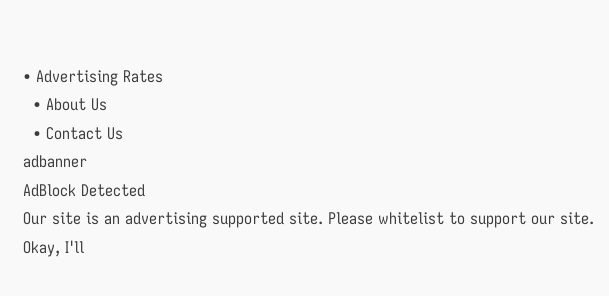• Advertising Rates
  • About Us
  • Contact Us
adbanner
AdBlock Detected
Our site is an advertising supported site. Please whitelist to support our site.
Okay, I'll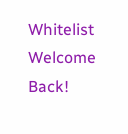Whitelist
Welcome Back!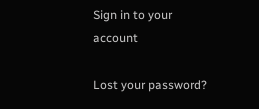Sign in to your account

Lost your password?